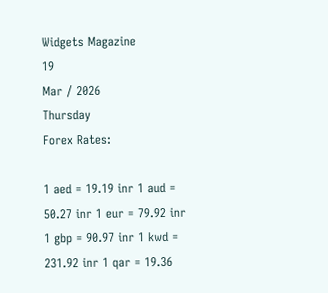Widgets Magazine
19
Mar / 2026
Thursday
Forex Rates:

1 aed = 19.19 inr 1 aud = 50.27 inr 1 eur = 79.92 inr 1 gbp = 90.97 inr 1 kwd = 231.92 inr 1 qar = 19.36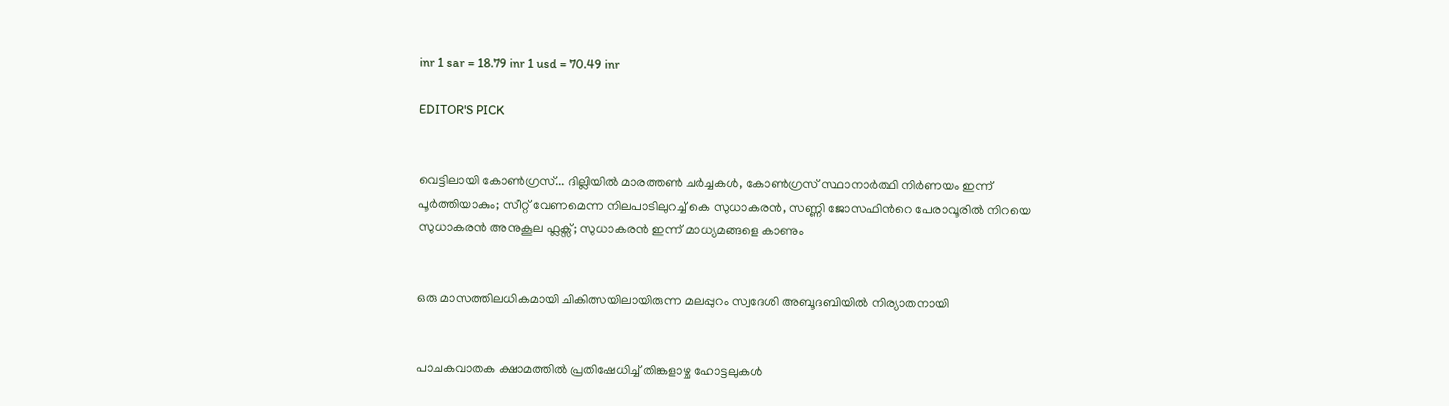inr 1 sar = 18.79 inr 1 usd = 70.49 inr

EDITOR'S PICK


വെട്ടിലായി കോണ്‍ഗ്രസ്... ദില്ലിയിൽ മാരത്തൺ ചർച്ചകൾ, കോൺഗ്രസ് സ്ഥാനാർത്ഥി നിർണയം ഇന്ന് പൂർത്തിയാകും; സീറ്റ് വേണമെന്ന നിലപാടിലുറച്ച് കെ സുധാകരൻ, സണ്ണി ജോസഫിന്‍റെ പേരാവൂരിൽ നിറയെ സുധാകരൻ അനുകൂല ഫ്ലക്സ്; സുധാകരൻ ഇന്ന് മാധ്യമങ്ങളെ കാണും


ഒരു മാസത്തിലധികമായി ചികിത്സയിലായിരുന്ന മലപ്പുറം സ്വദേശി അബൂദബിയിൽ നിര്യാതനായി


പാചകവാതക ക്ഷാമത്തിൽ പ്രതിഷേധിച്ച് തിങ്കളാഴ്ച ഹോട്ടലുകൾ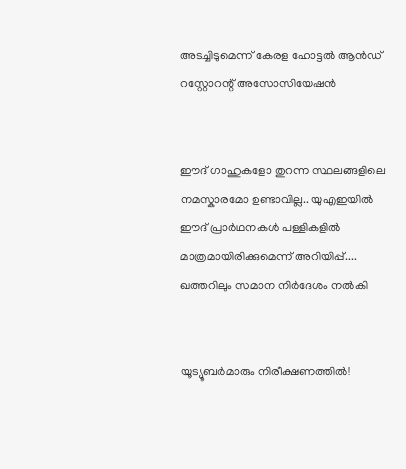അടച്ചിടുമെന്ന് കേരള ഹോട്ടൽ ആൻഡ് റസ്റ്റോറന്റ് അസോസിയേഷൻ


ഈദ് ഗാഹുകളോ തുറന്ന സ്ഥലങ്ങളിലെ നമസ്കാരമോ ഉണ്ടാവില്ല.. യുഎഇയിൽ ഈദ് പ്രാർഥനകൾ പള്ളികളിൽ മാത്രമായിരിക്കുമെന്ന് അറിയിപ്പ്.... ഖത്തറിലും സമാന നിർദേശം നൽകി


യൂട്യൂബർമാരും നിരീക്ഷണത്തിൽ!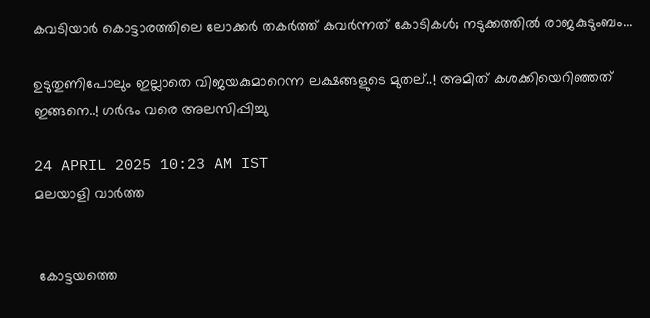കവടിയാർ കൊട്ടാരത്തിലെ ലോക്കർ തകർത്ത് കവർന്നത് കോടികൾ; നടുക്കത്തിൽ രാജകുടുംബം...

ഉടുതുണിപോലും ഇല്ലാതെ വിജയകുമാറെന്ന ലക്ഷങ്ങളുടെ മുതല്..! അമിത് കശക്കിയെറിഞ്ഞത് ഇങ്ങനെ..! ഗർഭം വരെ അലസിപ്പിച്ചു

24 APRIL 2025 10:23 AM IST
മലയാളി വാര്‍ത്ത


 കോട്ടയത്തെ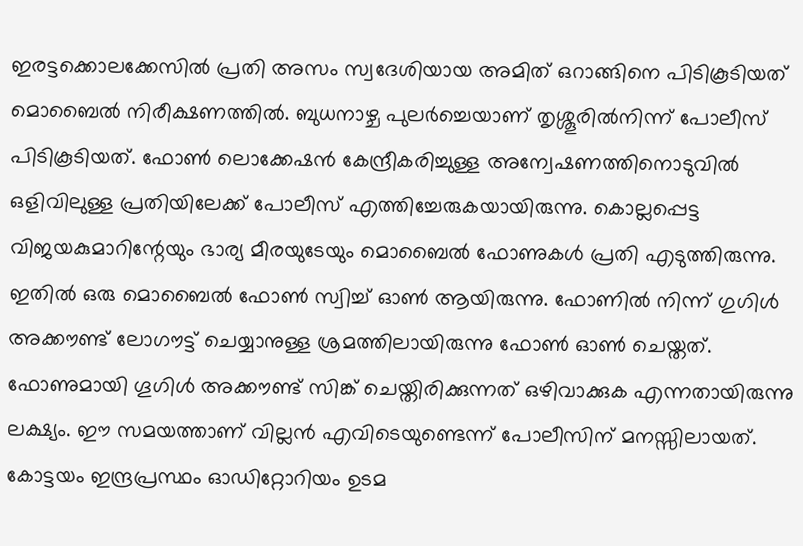ഇരട്ടക്കൊലക്കേസില്‍ പ്രതി അസം സ്വദേശിയായ അമിത് ഒറാങ്ങിനെ പിടികൂടിയത് മൊബൈല്‍ നിരീക്ഷണത്തില്‍. ബുധനാഴ്ച പുലര്‍ച്ചെയാണ് തൃശ്ശൂരില്‍നിന്ന് പോലീസ് പിടികൂടിയത്. ഫോണ്‍ ലൊക്കേഷന്‍ കേന്ദ്രീകരിച്ചുള്ള അന്വേഷണത്തിനൊടുവില്‍ ഒളിവിലുള്ള പ്രതിയിലേക്ക് പോലീസ് എത്തിച്ചേരുകയായിരുന്നു. കൊല്ലപ്പെട്ട വിജയകുമാറിന്റേയും ഭാര്യ മീരയുടേയും മൊബൈല്‍ ഫോണുകള്‍ പ്രതി എടുത്തിരുന്നു. ഇതില്‍ ഒരു മൊബൈല്‍ ഫോണ്‍ സ്വിച്ച് ഓണ്‍ ആയിരുന്നു. ഫോണില്‍ നിന്ന് ഗുഗിള്‍ അക്കൗണ്ട് ലോഗൗട്ട് ചെയ്യാനുള്ള ശ്രമത്തിലായിരുന്നു ഫോണ്‍ ഓണ്‍ ചെയ്തത്. ഫോണുമായി ഗൂഗിള്‍ അക്കൗണ്ട് സിങ്ക് ചെയ്തിരിക്കുന്നത് ഒഴിവാക്കുക എന്നതായിരുന്നു ലക്ഷ്യം. ഈ സമയത്താണ് വില്ലന്‍ എവിടെയുണ്ടെന്ന് പോലീസിന് മനസ്സിലായത്. കോട്ടയം ഇന്ദ്രപ്രസ്ഥം ഓഡിറ്റോറിയം ഉടമ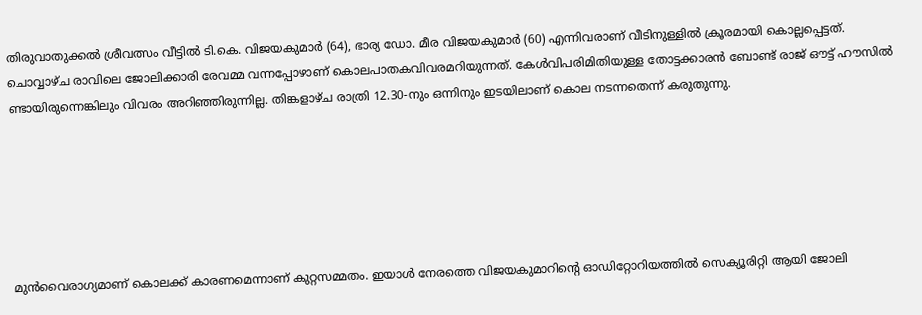തിരുവാതുക്കല്‍ ശ്രീവത്സം വീട്ടില്‍ ടി.കെ. വിജയകുമാര്‍ (64), ഭാര്യ ഡോ. മീര വിജയകുമാര്‍ (60) എന്നിവരാണ് വീടിനുള്ളില്‍ ക്രൂരമായി കൊല്ലപ്പെട്ടത്. ചൊവ്വാഴ്ച രാവിലെ ജോലിക്കാരി രേവമ്മ വന്നപ്പോഴാണ് കൊലപാതകവിവരമറിയുന്നത്. കേള്‍വിപരിമിതിയുള്ള തോട്ടക്കാരന്‍ ബോണ്ട് രാജ് ഔട്ട് ഹൗസില്‍ ണ്ടായിരുന്നെങ്കിലും വിവരം അറിഞ്ഞിരുന്നില്ല. തിങ്കളാഴ്ച രാത്രി 12.30-നും ഒന്നിനും ഇടയിലാണ് കൊല നടന്നതെന്ന് കരുതുന്നു.






മുന്‍വൈരാഗ്യമാണ് കൊലക്ക് കാരണമെന്നാണ് കുറ്റസമ്മതം. ഇയാള്‍ നേരത്തെ വിജയകുമാറിന്റെ ഓഡിറ്റോറിയത്തില്‍ സെക്യൂരിറ്റി ആയി ജോലി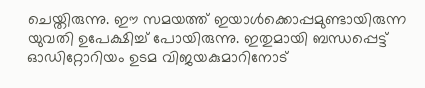ചെയ്തിരുന്നു. ഈ സമയത്ത് ഇയാള്‍ക്കൊപ്പമുണ്ടായിരുന്ന യുവതി ഉപേക്ഷിച്ച് പോയിരുന്നു. ഇതുമായി ബന്ധപ്പെട്ട് ഓഡിറ്റോറിയം ഉടമ വിജയകുമാറിനോട്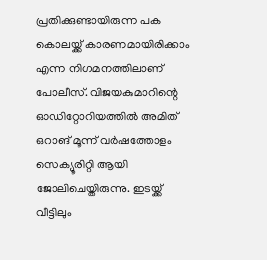പ്രതിക്കുണ്ടായിരുന്ന പക കൊലയ്ക്ക് കാരണമായിരിക്കാം എന്ന നിഗമനത്തിലാണ് പോലീസ്. വിജയകുമാറിന്റെ ഓഡിറ്റോറിയത്തില്‍ അമിത് ഒറാങ് മൂന്ന് വര്‍ഷത്തോളം സെക്യൂരിറ്റി ആയി ജോലിചെയ്തിരുന്നു. ഇടയ്ക്ക് വീട്ടിലും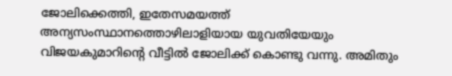ജോലിക്കെത്തി, ഇതേസമയത്ത് അന്യസംസ്ഥാനത്തൊഴിലാളിയായ യുവതിയേയും വിജയകുമാറിന്റെ വീട്ടില്‍ ജോലിക്ക് കൊണ്ടു വന്നു. അമിതും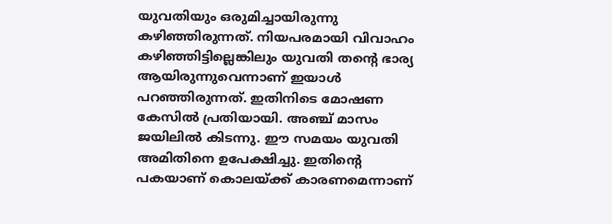യുവതിയും ഒരുമിച്ചായിരുന്നു കഴിഞ്ഞിരുന്നത്. നിയപരമായി വിവാഹം കഴിഞ്ഞിട്ടില്ലെങ്കിലും യുവതി തന്റെ ഭാര്യ ആയിരുന്നുവെന്നാണ് ഇയാള്‍ പറഞ്ഞിരുന്നത്. ഇതിനിടെ മോഷണ കേസില്‍ പ്രതിയായി. അഞ്ച് മാസം ജയിലില്‍ കിടന്നു. ഈ സമയം യുവതി അമിതിനെ ഉപേക്ഷിച്ചു. ഇതിന്റെ പകയാണ് കൊലയ്ക്ക് കാരണമെന്നാണ്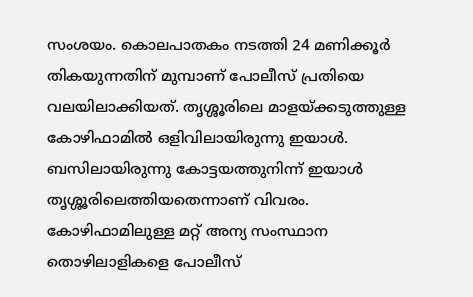സംശയം. കൊലപാതകം നടത്തി 24 മണിക്കൂര്‍ തികയുന്നതിന് മുമ്പാണ് പോലീസ് പ്രതിയെ വലയിലാക്കിയത്. തൃശ്ശൂരിലെ മാളയ്ക്കടുത്തുള്ള കോഴിഫാമില്‍ ഒളിവിലായിരുന്നു ഇയാള്‍. ബസിലായിരുന്നു കോട്ടയത്തുനിന്ന് ഇയാള്‍ തൃശ്ശൂരിലെത്തിയതെന്നാണ് വിവരം. കോഴിഫാമിലുള്ള മറ്റ് അന്യ സംസ്ഥാന തൊഴിലാളികളെ പോലീസ്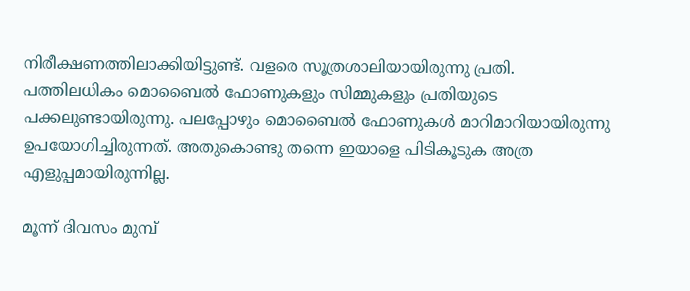നിരീക്ഷണത്തിലാക്കിയിട്ടുണ്ട്. വളരെ സൂത്രശാലിയായിരുന്നു പ്രതി. പത്തിലധികം മൊബൈല്‍ ഫോണുകളും സിമ്മുകളും പ്രതിയുടെ പക്കലുണ്ടായിരുന്നു. പലപ്പോഴും മൊബൈല്‍ ഫോണുകള്‍ മാറിമാറിയായിരുന്നു ഉപയോഗിച്ചിരുന്നത്. അതുകൊണ്ടു തന്നെ ഇയാളെ പിടികൂടുക അത്ര എളുപ്പമായിരുന്നില്ല.

മൂന്ന് ദിവസം മുമ്പ്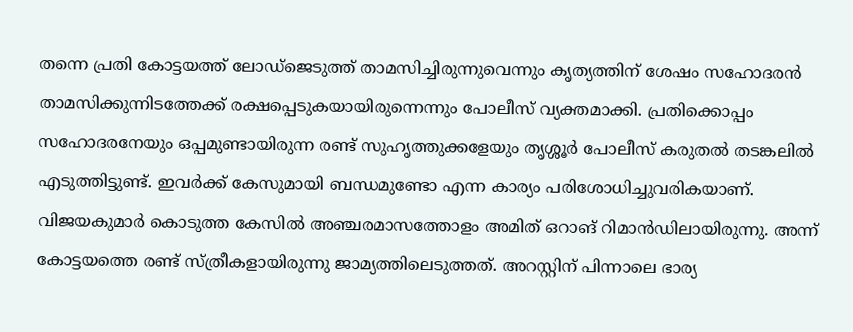തന്നെ പ്രതി കോട്ടയത്ത് ലോഡ്‌ജെടുത്ത് താമസിച്ചിരുന്നുവെന്നും കൃത്യത്തിന് ശേഷം സഹോദരന്‍ താമസിക്കുന്നിടത്തേക്ക് രക്ഷപ്പെടുകയായിരുന്നെന്നും പോലീസ് വ്യക്തമാക്കി. പ്രതിക്കൊപ്പം സഹോദരനേയും ഒപ്പമുണ്ടായിരുന്ന രണ്ട് സുഹൃത്തുക്കളേയും തൃശ്ശൂര്‍ പോലീസ് കരുതല്‍ തടങ്കലില്‍ എടുത്തിട്ടുണ്ട്. ഇവര്‍ക്ക് കേസുമായി ബന്ധമുണ്ടോ എന്ന കാര്യം പരിശോധിച്ചുവരികയാണ്. വിജയകുമാര്‍ കൊടുത്ത കേസില്‍ അഞ്ചരമാസത്തോളം അമിത് ഒറാങ് റിമാന്‍ഡിലായിരുന്നു. അന്ന് കോട്ടയത്തെ രണ്ട് സ്ത്രീകളായിരുന്നു ജാമ്യത്തിലെടുത്തത്. അറസ്റ്റിന് പിന്നാലെ ഭാര്യ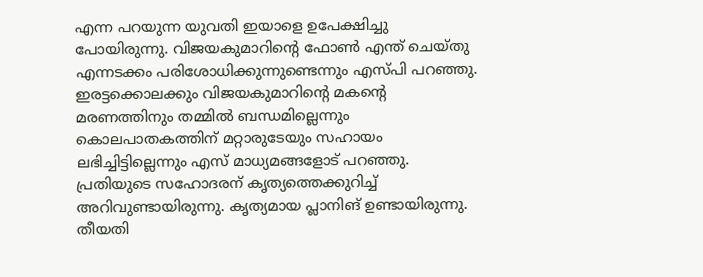എന്ന പറയുന്ന യുവതി ഇയാളെ ഉപേക്ഷിച്ചു പോയിരുന്നു. വിജയകുമാറിന്റെ ഫോണ്‍ എന്ത് ചെയ്തു എന്നടക്കം പരിശോധിക്കുന്നുണ്ടെന്നും എസ്പി പറഞ്ഞു. ഇരട്ടക്കൊലക്കും വിജയകുമാറിന്റെ മകന്റെ മരണത്തിനും തമ്മില്‍ ബന്ധമില്ലെന്നും കൊലപാതകത്തിന് മറ്റാരുടേയും സഹായം ലഭിച്ചിട്ടില്ലെന്നും എസ് മാധ്യമങ്ങളോട് പറഞ്ഞു. പ്രതിയുടെ സഹോദരന് കൃത്യത്തെക്കുറിച്ച് അറിവുണ്ടായിരുന്നു. കൃത്യമായ പ്ലാനിങ് ഉണ്ടായിരുന്നു. തീയതി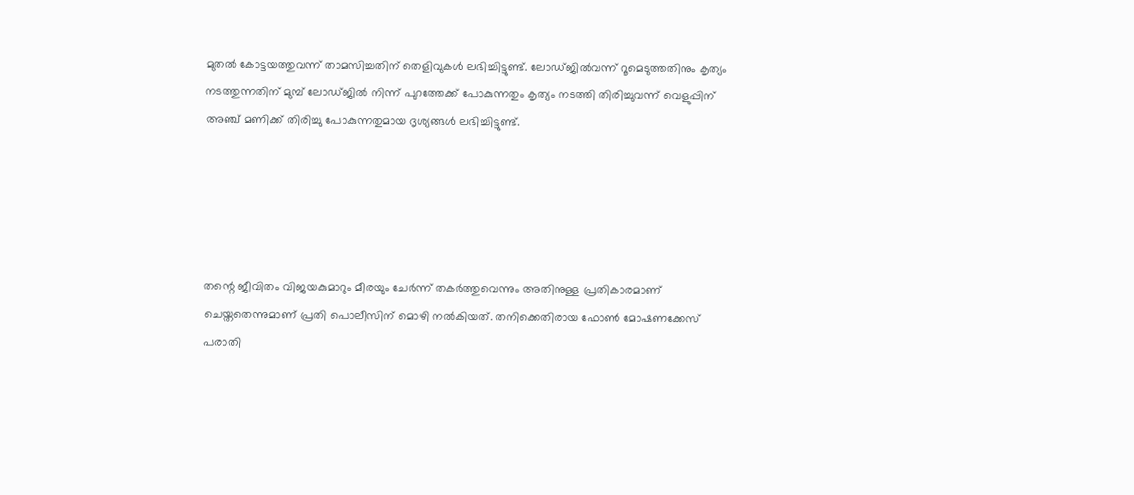മുതല്‍ കോട്ടയത്തുവന്ന് താമസിച്ചതിന് തെളിവുകള്‍ ലഭിച്ചിട്ടുണ്ട്. ലോഡ്ജില്‍വന്ന് റൂമെടുത്തതിനും കൃത്യം നടത്തുന്നതിന് മുമ്പ് ലോഡ്ജില്‍ നിന്ന് പുറത്തേക്ക് പോകുന്നതും കൃത്യം നടത്തി തിരിച്ചുവന്ന് വെളുപ്പിന് അഞ്ച് മണിക്ക് തിരിച്ചു പോകുന്നതുമായ ദൃശ്യങ്ങള്‍ ലഭിച്ചിട്ടുണ്ട്.





തന്റെ ജീവിതം വിജയകുമാറും മീരയും ചേര്‍ന്ന് തകര്‍ത്തുവെന്നും അതിനുള്ള പ്രതികാരമാണ് ചെയ്തതെന്നുമാണ് പ്രതി പൊലീസിന് മൊഴി നല്‍കിയത്. തനിക്കെതിരായ ഫോണ്‍ മോഷണക്കേസ് പരാതി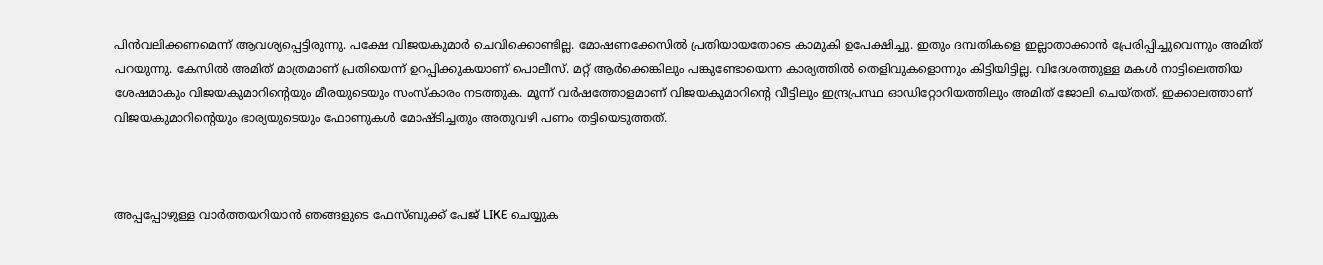പിന്‍വലിക്കണമെന്ന് ആവശ്യപ്പെട്ടിരുന്നു. പക്ഷേ വിജയകുമാര്‍ ചെവിക്കൊണ്ടില്ല. മോഷണക്കേസില്‍ പ്രതിയായതോടെ കാമുകി ഉപേക്ഷിച്ചു. ഇതും ദമ്പതികളെ ഇല്ലാതാക്കാന്‍ പ്രേരിപ്പിച്ചുവെന്നും അമിത് പറയുന്നു. കേസില്‍ അമിത് മാത്രമാണ് പ്രതിയെന്ന് ഉറപ്പിക്കുകയാണ് പൊലീസ്. മറ്റ് ആര്‍ക്കെങ്കിലും പങ്കുണ്ടോയെന്ന കാര്യത്തില്‍ തെളിവുകളൊന്നും കിട്ടിയിട്ടില്ല. വിദേശത്തുള്ള മകള്‍ നാട്ടിലെത്തിയ ശേഷമാകും വിജയകുമാറിന്റെയും മീരയുടെയും സംസ്‌കാരം നടത്തുക. മൂന്ന് വര്‍ഷത്തോളമാണ് വിജയകുമാറിന്റെ വീട്ടിലും ഇന്ദ്രപ്രസ്ഥ ഓഡിറ്റോറിയത്തിലും അമിത് ജോലി ചെയ്തത്. ഇക്കാലത്താണ് വിജയകുമാറിന്റെയും ഭാര്യയുടെയും ഫോണുകള്‍ മോഷ്ടിച്ചതും അതുവഴി പണം തട്ടിയെടുത്തത്.



അപ്പപ്പോഴുള്ള വാര്‍ത്തയറിയാന്‍ ഞങ്ങളുടെ ഫേസ്‌ബുക്ക്‌ പേജ് LIKE ചെയ്യുക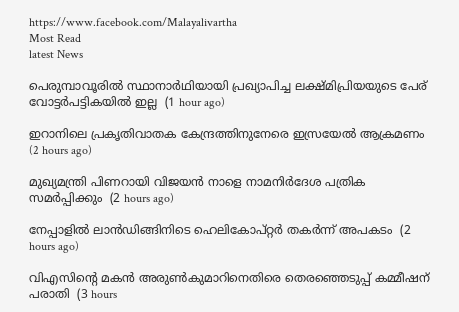https://www.facebook.com/Malayalivartha
Most Read
latest News

പെരുമ്പാവൂരില്‍ സ്ഥാനാര്‍ഥിയായി പ്രഖ്യാപിച്ച ലക്ഷ്മിപ്രിയയുടെ പേര് വോട്ടര്‍പട്ടികയില്‍ ഇല്ല  (1 hour ago)

ഇറാനിലെ പ്രകൃതിവാതക കേന്ദ്രത്തിനുനേരെ ഇസ്രയേല്‍ ആക്രമണം  (2 hours ago)

മുഖ്യമന്ത്രി പിണറായി വിജയന്‍ നാളെ നാമനിര്‍ദേശ പത്രിക സമര്‍പ്പിക്കും  (2 hours ago)

നേപ്പാളില്‍ ലാന്‍ഡിങ്ങിനിടെ ഹെലികോപ്റ്റര്‍ തകര്‍ന്ന് അപകടം  (2 hours ago)

വിഎസിന്റെ മകന്‍ അരുണ്‍കുമാറിനെതിരെ തെരഞ്ഞെടുപ്പ് കമ്മീഷന് പരാതി  (3 hours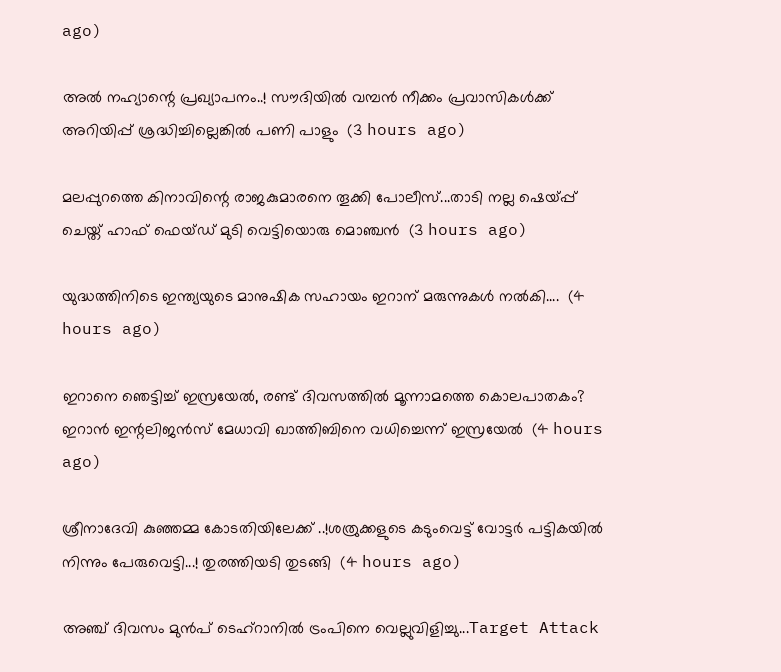ago)

അൽ നഹ്യാന്റെ പ്രഖ്യാപനം..! സൗദിയിൽ വമ്പൻ നീക്കം പ്രവാസികൾക്ക് അറിയിപ്പ് ശ്രദ്ധിച്ചില്ലെങ്കിൽ പണി പാളും  (3 hours ago)

മലപ്പുറത്തെ കിനാവിന്റെ രാജകുമാരനെ തൂക്കി പോലീസ്...താടി നല്ല ഷെയ്പ്പ് ചെയ്ത് ഹാഫ് ഫെയ്‌ഡ്‌ മുടി വെട്ടിയൊരു മൊഞ്ചൻ  (3 hours ago)

യുദ്ധത്തിനിടെ ഇന്ത്യയുടെ മാനുഷിക സഹായം ഇറാന് മരുന്നുകൾ നൽകി....  (4 hours ago)

ഇറാനെ ഞെട്ടിച്ച് ഇസ്രയേൽ, രണ്ട് ദിവസത്തിൽ മൂന്നാമത്തെ കൊലപാതകം? ഇറാൻ ഇന്റലിജൻസ് മേധാവി ഖാത്തിബിനെ വധിച്ചെന്ന് ഇസ്രയേൽ  (4 hours ago)

ശ്രീനാദേവി കുഞ്ഞമ്മ കോടതിയിലേക്ക് ..!ശത്രുക്കളുടെ കടുംവെട്ട് വോട്ടര്‍ പട്ടികയില്‍ നിന്നും പേരുവെട്ടി...! തുരത്തിയടി തുടങ്ങി  (4 hours ago)

അഞ്ച് ദിവസം മുൻപ് ടെഹ്‌റാനിൽ ട്രംപിനെ വെല്ലുവിളിച്ചു...Target Attack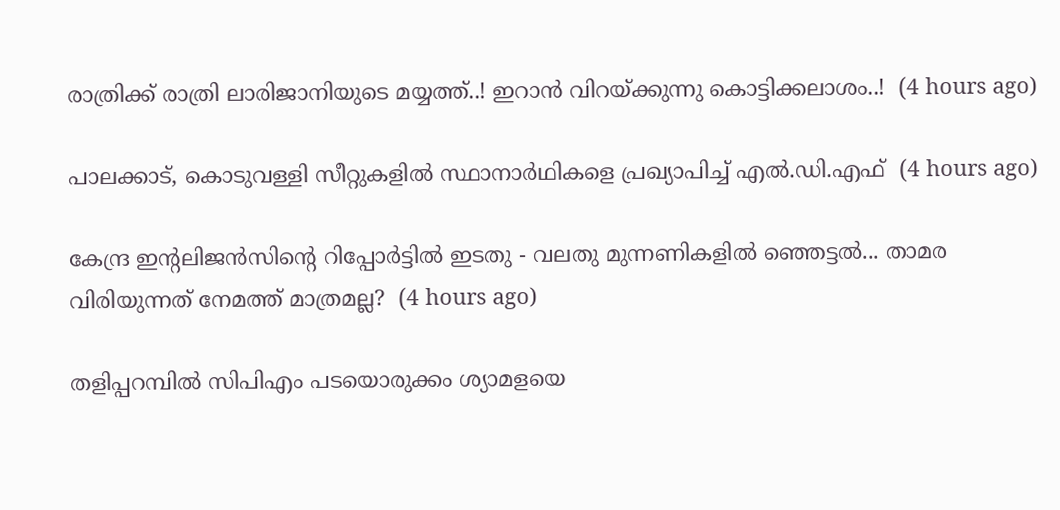രാത്രിക്ക് രാത്രി ലാരിജാനിയുടെ മയ്യത്ത്..! ഇറാൻ വിറയ്ക്കുന്നു കൊട്ടിക്കലാശം..!  (4 hours ago)

പാലക്കാട്, കൊടുവള്ളി സീറ്റുകളില്‍ സ്ഥാനാര്‍ഥികളെ പ്രഖ്യാപിച്ച് എല്‍.ഡി.എഫ്  (4 hours ago)

കേന്ദ്ര ഇന്റലിജൻസിന്റെ റിപ്പോർട്ടിൽ ഇടതു - വലതു മുന്നണികളിൽ ഞ്ഞെട്ടൽ... താമര വിരിയുന്നത് നേമത്ത് മാത്രമല്ല?  (4 hours ago)

തളിപ്പറമ്പില്‍ സിപിഎം പടയൊരുക്കം ശ്യാമളയെ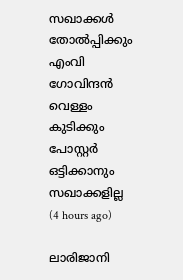സഖാക്കള്‍ തോല്‍പ്പിക്കും എംവി ഗോവിന്ദന്‍ വെള്ളം കുടിക്കും പോസ്റ്റര്‍ ഒട്ടിക്കാനും സഖാക്കളില്ല  (4 hours ago)

ലാരിജാനി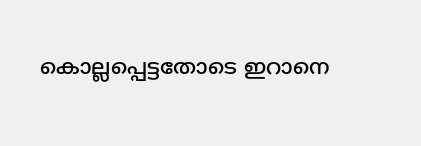കൊല്ലപ്പെട്ടതോടെ ഇറാനെ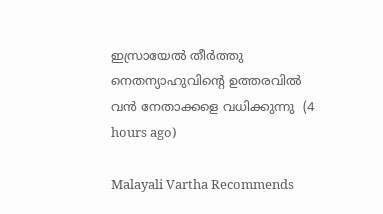ഇസ്രായേല്‍ തീര്‍ത്തു നെതന്യാഹുവിന്റെ ഉത്തരവില്‍ വന്‍ നേതാക്കളെ വധിക്കുന്നു  (4 hours ago)

Malayali Vartha Recommends